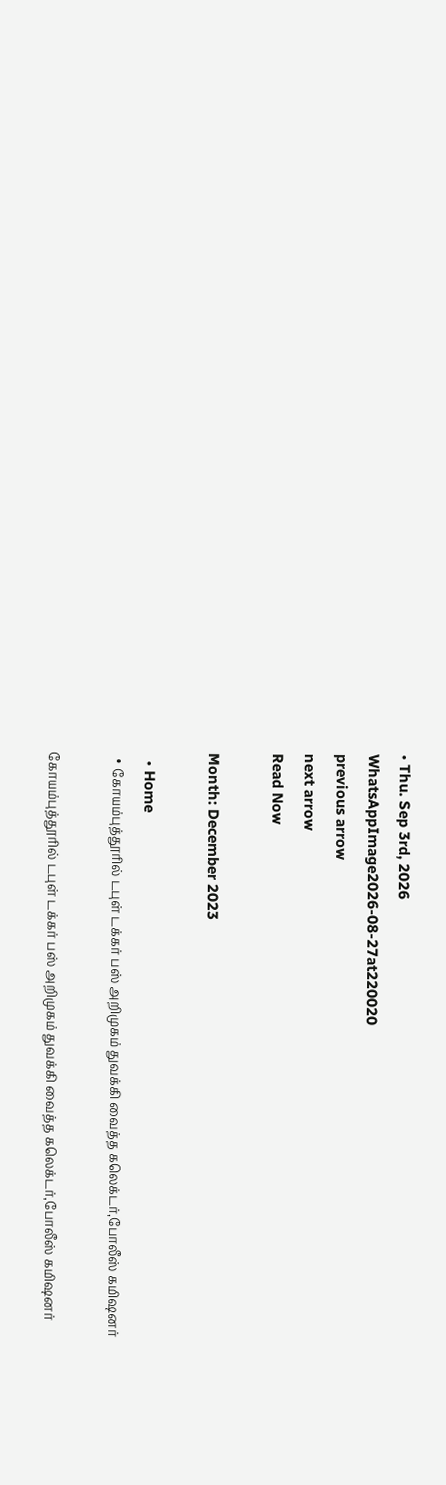• Thu. Sep 3rd, 2026
WhatsAppImage2026-08-27at220020
previous arrow
next arrow
Read Now

Month: December 2023

  • Home
  • கோயம்புத்தூரில் டபுள் டக்கர் பஸ் அறிமுகம் துவக்கி வைத்த கலெக்டர்,போலீஸ் கமிஷனர்

கோயம்புத்தூரில் டபுள் டக்கர் பஸ் அறிமுகம் துவக்கி வைத்த கலெக்டர்,போலீஸ் கமிஷனர்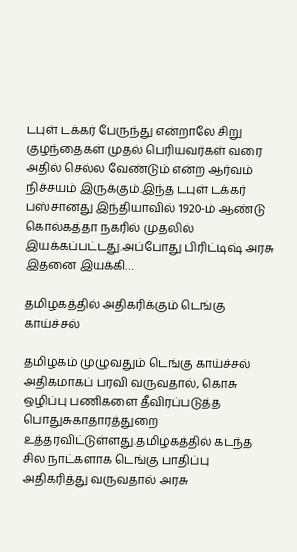டபுள் டக்கர் பேருந்து என்றாலே சிறு குழந்தைகள் முதல் பெரியவர்கள் வரை அதில் செல்ல வேண்டும் என்ற ஆர்வம் நிச்சயம் இருக்கும்.இந்த டபுள் டக்கர் பஸ்சானது இந்தியாவில் 1920-ம் ஆண்டு கொல்கத்தா நகரில் முதலில் இயக்கப்பட்டது.அப்போது பிரிட்டிஷ் அரசு இதனை இயக்கி…

தமிழகத்தில் அதிகரிக்கும் டெங்கு காய்ச்சல்

தமிழகம் முழுவதும் டெங்கு காய்ச்சல் அதிகமாகப் பரவி வருவதால், கொசு ஒழிப்பு பணிகளை தீவிரப்படுத்த பொதுசுகாதாரத்துறை உத்தரவிட்டுள்ளது.தமிழகத்தில் கடந்த சில நாட்களாக டெங்கு பாதிப்பு அதிகரித்து வருவதால் அரசு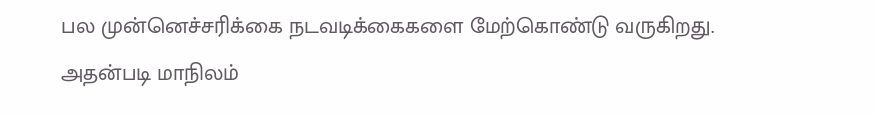பல முன்னெச்சரிக்கை நடவடிக்கைகளை மேற்கொண்டு வருகிறது. அதன்படி மாநிலம்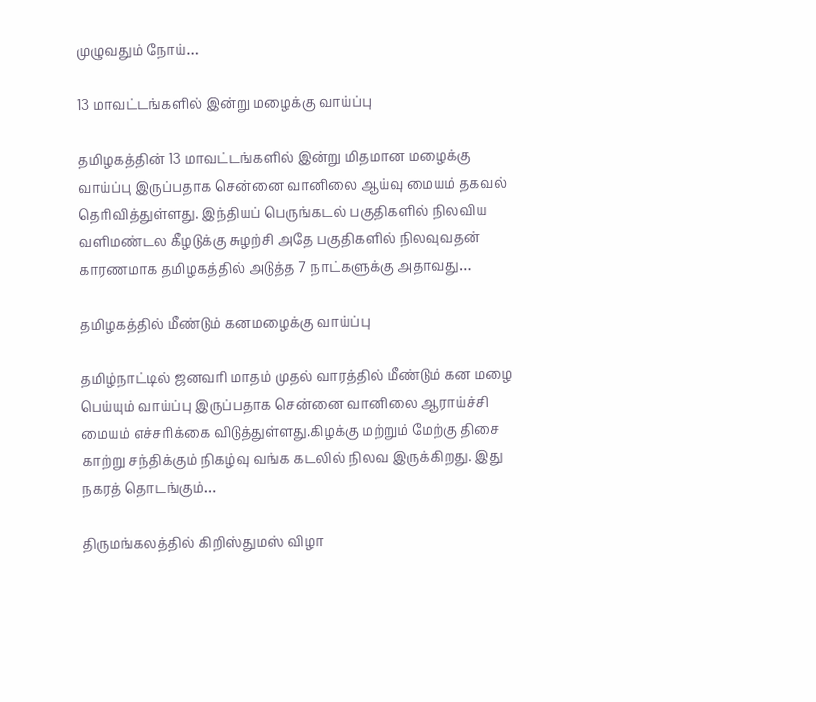முழுவதும் நோய்…

13 மாவட்டங்களில் இன்று மழைக்கு வாய்ப்பு

தமிழகத்தின் 13 மாவட்டங்களில் இன்று மிதமான மழைக்கு வாய்ப்பு இருப்பதாக சென்னை வானிலை ஆய்வு மையம் தகவல் தெரிவித்துள்ளது. இந்தியப் பெருங்கடல் பகுதிகளில் நிலவிய வளிமண்டல கீழடுக்கு சுழற்சி அதே பகுதிகளில் நிலவுவதன் காரணமாக தமிழகத்தில் அடுத்த 7 நாட்களுக்கு அதாவது…

தமிழகத்தில் மீண்டும் கனமழைக்கு வாய்ப்பு

தமிழ்நாட்டில் ஜனவரி மாதம் முதல் வாரத்தில் மீண்டும் கன மழை பெய்யும் வாய்ப்பு இருப்பதாக சென்னை வானிலை ஆராய்ச்சி மையம் எச்சரிக்கை விடுத்துள்ளது.கிழக்கு மற்றும் மேற்கு திசை காற்று சந்திக்கும் நிகழ்வு வங்க கடலில் நிலவ இருக்கிறது. இது நகரத் தொடங்கும்…

திருமங்கலத்தில் கிறிஸ்துமஸ் விழா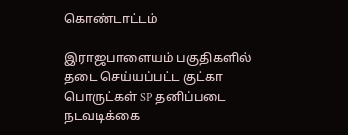கொண்டாட்டம்

இராஜபாளையம் பகுதிகளில் தடை செய்யப்பட்ட குட்கா பொருட்கள் SP தனிப்படை நடவடிக்கை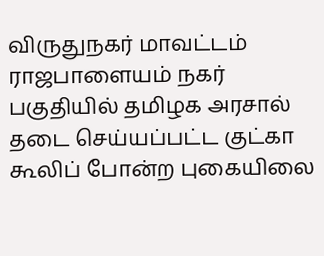விருதுநகர் மாவட்டம் ராஜபாளையம் நகர் பகுதியில் தமிழக அரசால் தடை செய்யப்பட்ட குட்கா கூலிப் போன்ற புகையிலை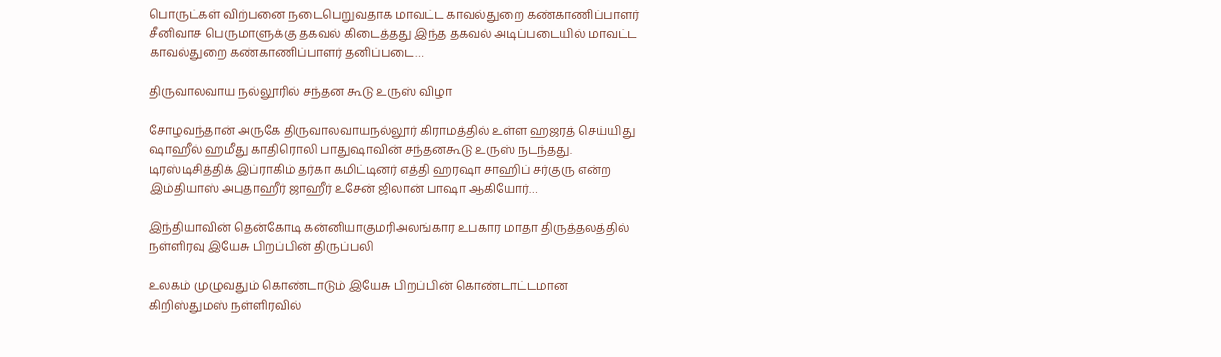பொருட்கள் விற்பனை நடைபெறுவதாக மாவட்ட காவல்துறை கண்காணிப்பாளர் சீனிவாச பெருமாளுக்கு தகவல் கிடைத்தது இந்த தகவல் அடிப்படையில் மாவட்ட காவல்துறை கண்காணிப்பாளர் தனிப்படை…

திருவாலவாய நல்லூரில் சந்தன கூடு உருஸ் விழா

சோழவந்தான் அருகே திருவாலவாயநல்லூர் கிராமத்தில் உள்ள ஹஜரத் செய்யிது ஷாஹீல் ஹமீது காதிரொலி பாதுஷாவின் சந்தனகூடு உருஸ் நடந்தது. டிரஸ்டிசித்திக் இப்ராகிம் தர்கா கமிட்டினர் எத்தி ஹரஷா சாஹிப் சர்குரு என்ற இம்தியாஸ் அபுதாஹீர் ஜாஹீர் உசேன் ஜிலான் பாஷா ஆகியோர்…

இந்தியாவின் தென்கோடி கன்னியாகுமரிஅலங்கார உபகார மாதா திருத்தலத்தில் நள்ளிரவு இயேசு பிறப்பின் திருப்பலி

உலகம் முழுவதும் கொண்டாடும் இயேசு பிறப்பின் கொண்டாட்டமான கிறிஸ்துமஸ் நள்ளிரவில்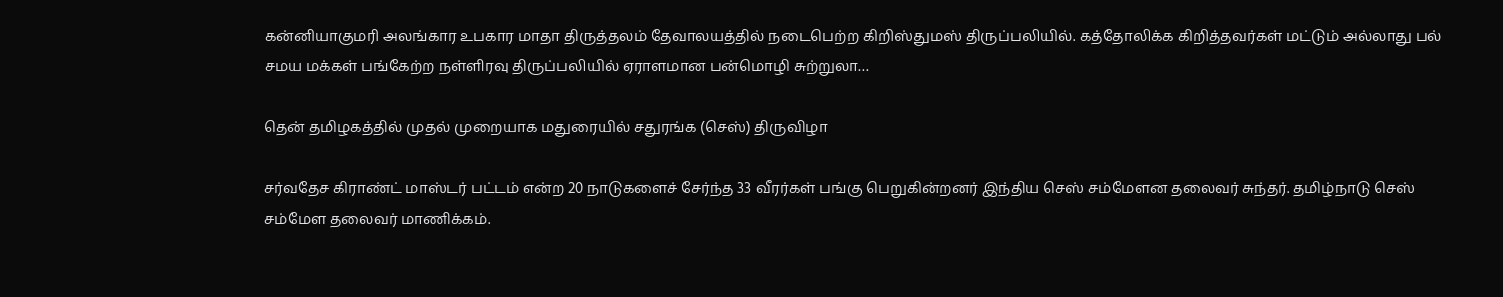கன்னியாகுமரி அலங்கார உபகார மாதா திருத்தலம் தேவாலயத்தில் நடைபெற்ற கிறிஸ்துமஸ் திருப்பலியில். கத்தோலிக்க கிறித்தவர்கள் மட்டும் அல்லாது பல் சமய மக்கள் பங்கேற்ற நள்ளிரவு திருப்பலியில் ஏராளமான பன்மொழி சுற்றுலா…

தென் தமிழகத்தில் முதல் முறையாக மதுரையில் சதுரங்க (செஸ்) திருவிழா

சர்வதேச கிராண்ட் மாஸ்டர் பட்டம் என்ற 20 நாடுகளைச் சேர்ந்த 33 வீரர்கள் பங்கு பெறுகின்றனர் இந்திய செஸ் சம்மேளன தலைவர் சுந்தர். தமிழ்நாடு செஸ் சம்மேள தலைவர் மாணிக்கம்.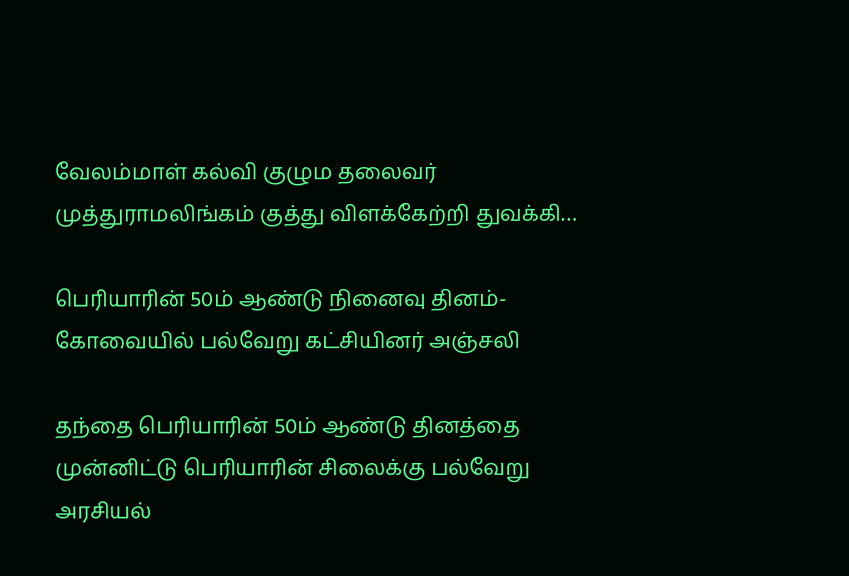வேலம்மாள் கல்வி குழும தலைவர் முத்துராமலிங்கம் குத்து விளக்கேற்றி துவக்கி…

பெரியாரின் 50ம் ஆண்டு நினைவு தினம்- கோவையில் பல்வேறு கட்சியினர் அஞ்சலி

தந்தை பெரியாரின் 50ம் ஆண்டு தினத்தை முன்னிட்டு பெரியாரின் சிலைக்கு பல்வேறு அரசியல்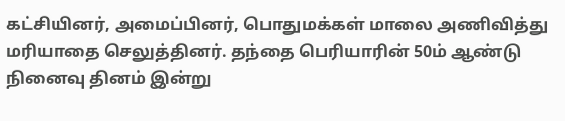கட்சியினர், அமைப்பினர், பொதுமக்கள் மாலை அணிவித்து மரியாதை செலுத்தினர். தந்தை பெரியாரின் 50ம் ஆண்டு நினைவு தினம் இன்று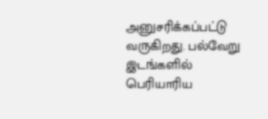அனுசரிக்கப்பட்டு வருகிறது. பல்வேறு இடங்களில் பெரியாரிய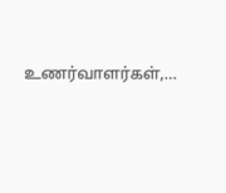உணர்வாளர்கள்,…